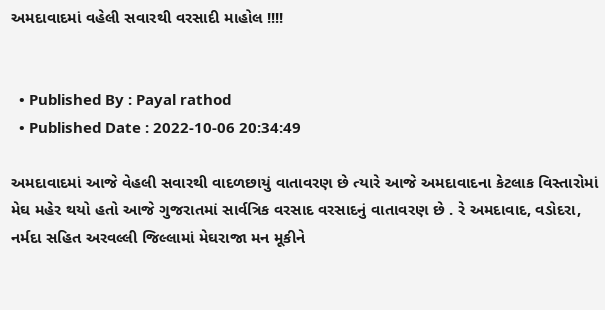અમદાવાદમાં વહેલી સવારથી વરસાદી માહોલ !!!!


  • Published By : Payal rathod
  • Published Date : 2022-10-06 20:34:49

અમદાવાદમાં આજે વેહલી સવારથી વાદળછાયું વાતાવરણ છે ત્યારે આજે અમદાવાદના કેટલાક વિસ્તારોમાં મેઘ મહેર થયો હતો આજે ગુજરાતમાં સાર્વત્રિક વરસાદ વરસાદનું વાતાવરણ છે . રે અમદાવાદ, વડોદરા, નર્મદા સહિત અરવલ્લી જિલ્લામાં મેઘરાજા મન મૂકીને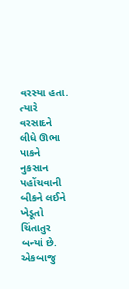વરસ્યા હતા. ત્યારે વરસાદને લીધે ઊભા પાકને નુકસાન પહોંચવાની બીકને લઈને ખેડૂતો ચિંતાતુર બન્યાં છે. એકબાજુ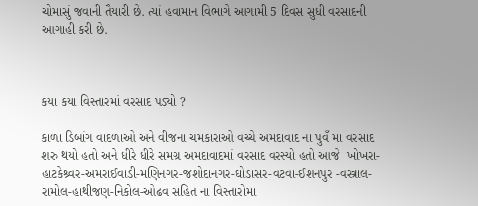ચોમાસું જવાની તૈયારી છે. ત્યાં હવામાન વિભાગે આગામી 5 દિવસ સુધી વરસાદની આગાહી કરી છે.



કયા કયા વિસ્તારમાં વરસાદ પડ્યો ?

કાળા ડિબાંગ વાદળાઓ અને વીજના ચમકારાઓ વચ્ચે અમદાવાદ ના પુવઁ મા વરસાદ શરુ થયો હતો અને ધીરે ધીરે સમગ્ર અમદાવાદમાં વરસાદ વરસ્યો હતો આજે  ખોખરા-હાટકેશ્ર્વર-અમરાઈવાડી-મણિનગર-જશોદાનગર-ઘોડાસર-વટવા-ઈશનપુર -વસ્ત્રાલ-રામોલ-હાથીજણ-નિકોલ-ઓઢવ સહિત ના વિસ્તારોમા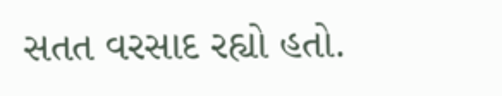સતત વરસાદ રહ્યો હતો.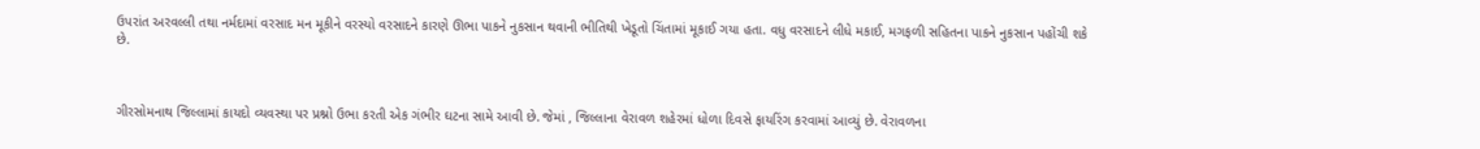ઉપરાંત અરવલ્લી તથા નર્મદામાં વરસાદ મન મૂકીને વરસ્યો વરસાદને કારણે ઊભા પાકને નુકસાન થવાની ભીતિથી ખેડૂતો ચિંતામાં મૂકાઈ ગયા હતા. વધુ વરસાદને લીધે મકાઈ, મગફળી સહિતના પાકને નુકસાન પહોંચી શકે છે.



ગીરસોમનાથ જિલ્લામાં કાયદો વ્યવસ્થા પર પ્રશ્નો ઉભા કરતી એક ગંભીર ઘટના સામે આવી છે. જેમાં , જિલ્લાના વેરાવળ શહેરમાં ધોળા દિવસે ફાયરિંગ કરવામાં આવ્યું છે. વેરાવળના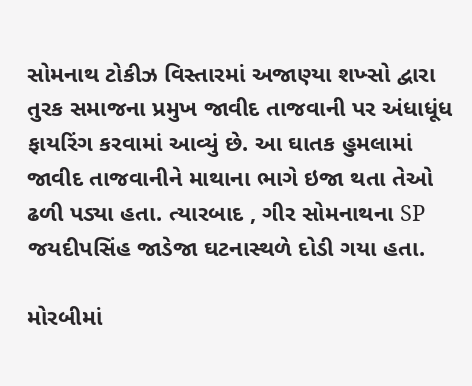સોમનાથ ટોકીઝ વિસ્તારમાં અજાણ્યા શખ્સો દ્વારા તુરક સમાજના પ્રમુખ જાવીદ તાજવાની પર અંધાધૂંધ ફાયરિંગ કરવામાં આવ્યું છે. આ ઘાતક હુમલામાં જાવીદ તાજવાનીને માથાના ભાગે ઇજા થતા તેઓ ઢળી પડ્યા હતા. ત્યારબાદ , ગીર સોમનાથના SP જયદીપસિંહ જાડેજા ઘટનાસ્થળે દોડી ગયા હતા.

મોરબીમાં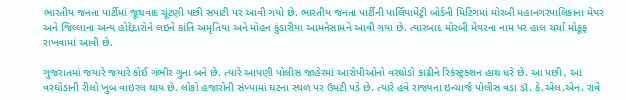ભારતીય જનતા પાર્ટીમાં જૂથવાદ ચૂંટણી પછી સપાટી પર આવી ગયો છે. ભારતીય જનતા પાર્ટીની પાર્લિયામેંટ્રી બોર્ડની મિટિંગમાં મોરબી મહાનગરપાલિકાના મેયર અને જિલ્લાના અન્ય હોદ્દેદારોને લઇને કાંતિ અમૃતિયા અને મોહન કુંડારીયા આમનેસામને આવી ગયા છે. ત્યારબાદ મોરબી મેયરના નામ પર હાલ ચર્ચા મોકૂફ રાખવામાં આવી છે.

ગુજરાતમાં જયારે જયારે કોઈ ગંભીર ગુના બને છે. ત્યારે આપણી પોલીસ જાહેરમાં આરોપીઓનો વરઘોડો કાઢીને રિકંસ્ટ્રક્શન હાથ ધરે છે. આ પછી , આ વરઘોડાની રીલો ખુબ વાઇરલ થાય છે. લોકો હજારોની સંખ્યામાં ઘટના સ્થળ પર ઉમટી પડે છે. ત્યારે હવે રાજ્યના ઇન્ચાર્જ પોલીસ વડા ડૉ. કે.એલ.એન. રાવે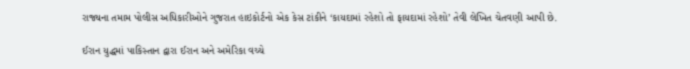રાજ્યના તમામ પોલીસ અધિકારીઓને ગુજરાત હાઇકોર્ટનો એક કેસ ટાંકીને ‘કાયદામાં રહેશો તો ફાયદામાં રહેશો’ તેવી લેખિત ચેતવણી આપી છે.

ઈરાન યુદ્ધમાં પાકિસ્તાન દ્વારા ઈરાન અને અમેરિકા વચ્ચે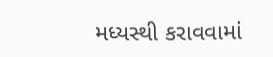મધ્યસ્થી કરાવવામાં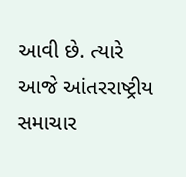આવી છે. ત્યારે આજે આંતરરાષ્ટ્રીય સમાચાર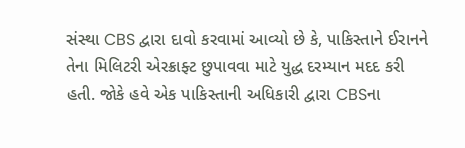સંસ્થા CBS દ્વારા દાવો કરવામાં આવ્યો છે કે, પાકિસ્તાને ઈરાનને તેના મિલિટરી એરક્રાફ્ટ છુપાવવા માટે યુદ્ધ દરમ્યાન મદદ કરી હતી. જોકે હવે એક પાકિસ્તાની અધિકારી દ્વારા CBSના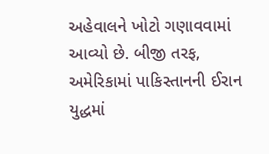અહેવાલને ખોટો ગણાવવામાં આવ્યો છે. બીજી તરફ, અમેરિકામાં પાકિસ્તાનની ઈરાન યુદ્ધમાં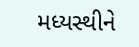મધ્યસ્થીને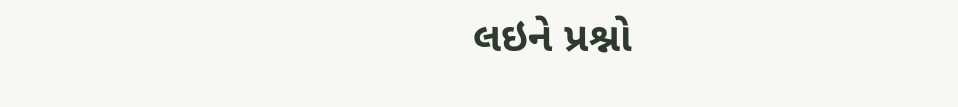લઇને પ્રશ્નો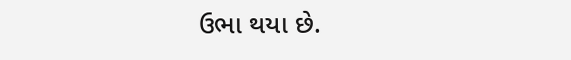ઉભા થયા છે.